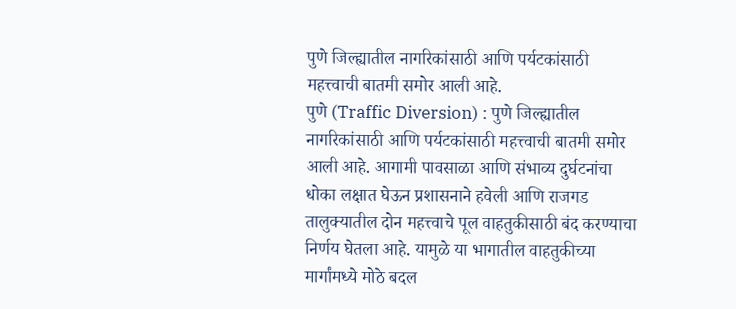पुणे जिल्ह्यातील नागरिकांसाठी आणि पर्यटकांसाठी महत्त्वाची बातमी समोर आली आहे.
पुणे (Traffic Diversion) : पुणे जिल्ह्यातील नागरिकांसाठी आणि पर्यटकांसाठी महत्त्वाची बातमी समोर आली आहे. आगामी पावसाळा आणि संभाव्य दुर्घटनांचा धोका लक्षात घेऊन प्रशासनाने हवेली आणि राजगड तालुक्यातील दोन महत्त्वाचे पूल वाहतुकीसाठी बंद करण्याचा निर्णय घेतला आहे. यामुळे या भागातील वाहतुकीच्या मार्गांमध्ये मोठे बदल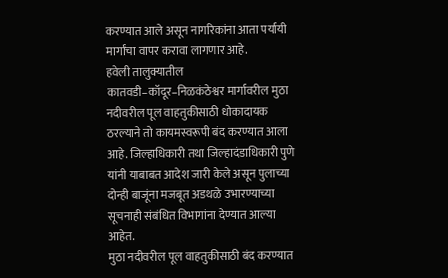करण्यात आले असून नागरिकांना आता पर्यायी मार्गांचा वापर करावा लागणार आहे.
हवेली तालुक्यातील कातवडी–कॉदूर–निळकंठेश्वर मार्गावरील मुठा नदीवरील पूल वाहतुकीसाठी धोकादायक ठरल्याने तो कायमस्वरूपी बंद करण्यात आला आहे. जिल्हाधिकारी तथा जिल्हादंडाधिकारी पुणे यांनी याबाबत आदेश जारी केले असून पुलाच्या दोन्ही बाजूंना मजबूत अडथळे उभारण्याच्या सूचनाही संबंधित विभागांना देण्यात आल्या आहेत.
मुठा नदीवरील पूल वाहतुकीसाठी बंद करण्यात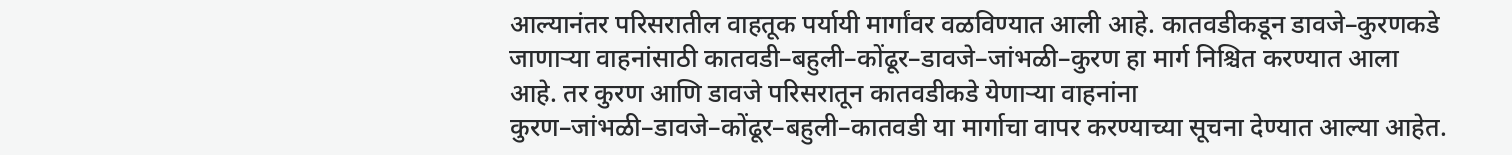आल्यानंतर परिसरातील वाहतूक पर्यायी मार्गांवर वळविण्यात आली आहे. कातवडीकडून डावजे–कुरणकडे जाणाऱ्या वाहनांसाठी कातवडी–बहुली–कोंढूर–डावजे–जांभळी–कुरण हा मार्ग निश्चित करण्यात आला आहे. तर कुरण आणि डावजे परिसरातून कातवडीकडे येणाऱ्या वाहनांना कुरण–जांभळी–डावजे–कोंढूर–बहुली–कातवडी या मार्गाचा वापर करण्याच्या सूचना देण्यात आल्या आहेत.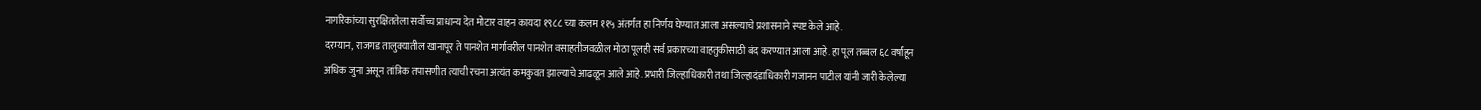नागरिकांच्या सुरक्षिततेला सर्वोच्च प्राधान्य देत मोटार वाहन कायदा १९८८ च्या कलम ११५ अंतर्गत हा निर्णय घेण्यात आला असल्याचे प्रशासनाने स्पष्ट केले आहे.
दरम्यान, राजगड तालुक्यातील खानापूर ते पानशेत मार्गावरील पानशेत वसाहतीजवळील मोठा पूलही सर्व प्रकारच्या वाहतुकीसाठी बंद करण्यात आला आहे. हा पूल तब्बल ६८ वर्षांहून अधिक जुना असून तांत्रिक तपासणीत त्याची रचना अत्यंत कमकुवत झाल्याचे आढळून आले आहे. प्रभारी जिल्हाधिकारी तथा जिल्हादंडाधिकारी गजानन पाटील यांनी जारी केलेल्या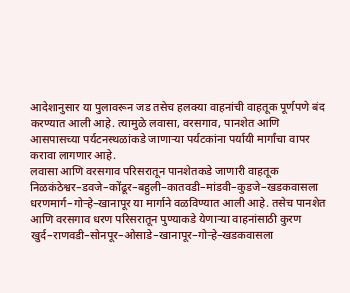आदेशानुसार या पुलावरून जड तसेच हलक्या वाहनांची वाहतूक पूर्णपणे बंद करण्यात आली आहे. त्यामुळे लवासा, वरसगाव, पानशेत आणि आसपासच्या पर्यटनस्थळांकडे जाणाऱ्या पर्यटकांना पर्यायी मार्गांचा वापर करावा लागणार आहे.
लवासा आणि वरसगाव परिसरातून पानशेतकडे जाणारी वाहतूक निळकंठेश्वर–डवजे–कोंढूर–बहुली–कातवडी–मांडवी–कुडजे–खडकवासला धरणमार्ग–गोऱ्हे–खानापूर या मार्गाने वळविण्यात आली आहे. तसेच पानशेत आणि वरसगाव धरण परिसरातून पुण्याकडे येणाऱ्या वाहनांसाठी कुरण खुर्द–राणवडी–सोनपूर–ओसाडे–खानापूर–गोऱ्हे–खडकवासला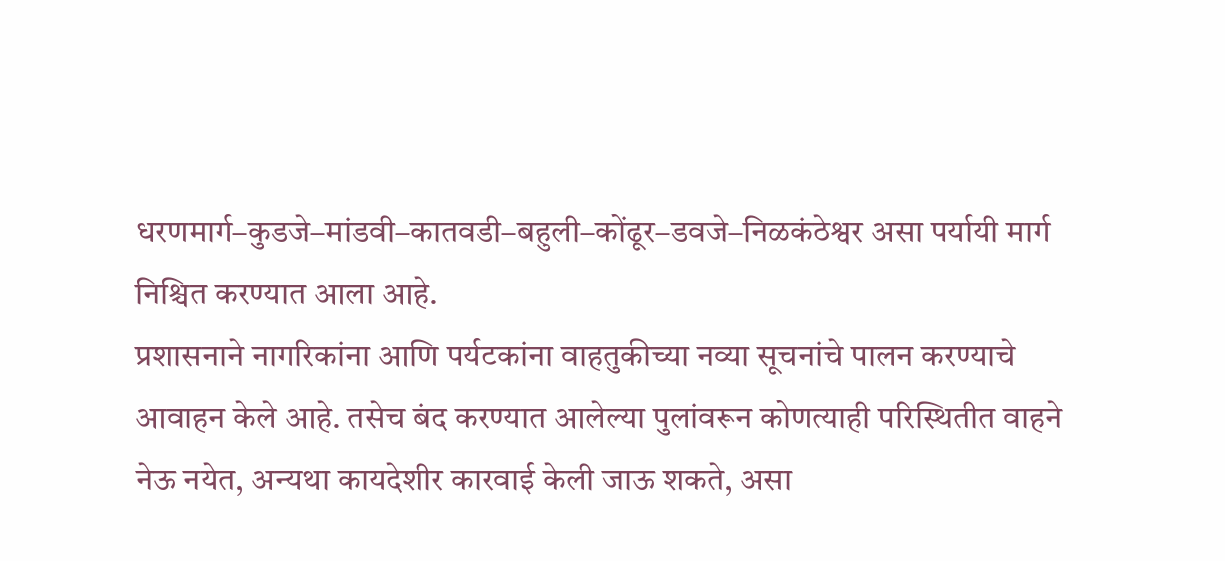धरणमार्ग–कुडजे–मांडवी–कातवडी–बहुली–कोंढूर–डवजे–निळकंठेश्वर असा पर्यायी मार्ग निश्चित करण्यात आला आहे.
प्रशासनाने नागरिकांना आणि पर्यटकांना वाहतुकीच्या नव्या सूचनांचे पालन करण्याचे आवाहन केले आहे. तसेच बंद करण्यात आलेल्या पुलांवरून कोणत्याही परिस्थितीत वाहने नेऊ नयेत, अन्यथा कायदेशीर कारवाई केली जाऊ शकते, असा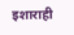इशाराही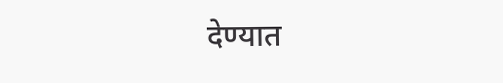देण्यात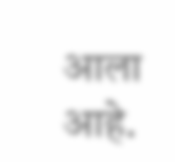आला आहे.